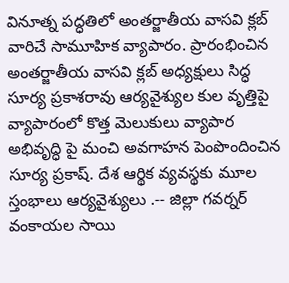వినూత్న పద్ధతిలో అంతర్జాతీయ వాసవి క్లబ్ వారిచే సామూహిక వ్యాపారం. ప్రారంభించిన అంతర్జాతీయ వాసవి క్లబ్ అధ్యక్షులు సిద్ధ సూర్య ప్రకాశరావు ఆర్యవైశ్యుల కుల వృత్తిపై వ్యాపారంలో కొత్త మెలుకులు వ్యాపార అభివృద్ధి పై మంచి అవగాహన పెంపొందించిన సూర్య ప్రకాష్. దేశ ఆర్థిక వ్యవస్థకు మూల స్తంభాలు ఆర్యవైశ్యులు .-- జిల్లా గవర్నర్ వంకాయల సాయి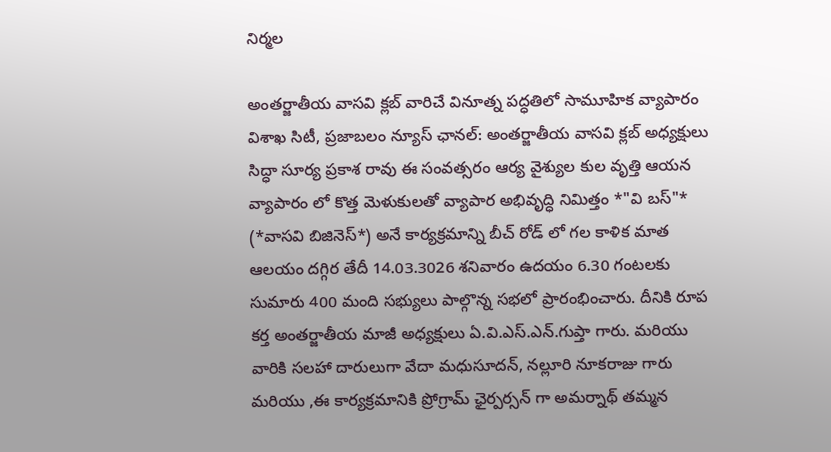నిర్మల

అంతర్జాతీయ వాసవి క్లబ్ వారిచే వినూత్న పద్ధతిలో సామూహిక వ్యాపారం విశాఖ సిటీ, ప్రజాబలం న్యూస్ ఛానల్: అంతర్జాతీయ వాసవి క్లబ్ అధ్యక్షులు సిద్ధా సూర్య ప్రకాశ రావు ఈ సంవత్సరం ఆర్య వైశ్యుల కుల వృత్తి ఆయన వ్యాపారం లో కొత్త మెళుకులతో వ్యాపార అభివృద్ధి నిమిత్తం *"వి బస్"* (*వాసవి బిజినెస్*) అనే కార్యక్రమాన్ని బీచ్ రోడ్ లో గల కాళిక మాత ఆలయం దగ్గిర తేదీ 14.03.3026 శనివారం ఉదయం 6.30 గంటలకు సుమారు 400 మంది సభ్యులు పాల్గొన్న సభలో ప్రారంభించారు. దీనికి రూప కర్త అంతర్జాతీయ మాజీ అధ్యక్షులు ఏ.వి.ఎస్.ఎన్.గుప్తా గారు. మరియు వారికి సలహా దారులుగా వేదా మధుసూదన్, నల్లూరి నూకరాజు గారు మరియు ,ఈ కార్యక్రమానికి ప్రోగ్రామ్ ఛైర్పర్సన్ గా అమర్నాథ్ తమ్మన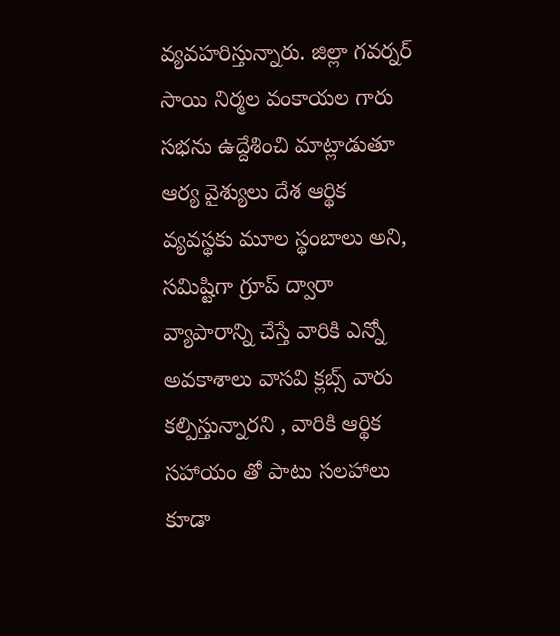వ్యవహరిస్తున్నారు. జిల్లా గవర్నర్ సాయి నిర్మల వంకాయల గారు సభను ఉద్దేశించి మాట్లాడుతూ ఆర్య వైశ్యులు దేశ ఆర్థిక వ్యవస్థకు మూల స్థంబాలు అని, సమిష్టిగా గ్రూప్ ద్వారా వ్యాపారాన్ని చేస్తే వారికి ఎన్నో అవకాశాలు వాసవి క్లబ్స్ వారు కల్పిస్తున్నారని , వారికి ఆర్థిక సహాయం తో పాటు సలహాలు కూడా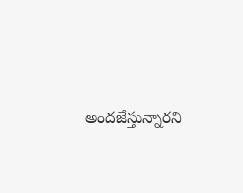అందజేస్తున్నారని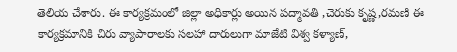తెలియ చేశారు. ఈ కార్యక్రమంలో జిల్లా అధికార్లు అయిన పద్మావతి ,చెరుకు కృష్ణ,రమణి ఈ కార్యక్రమానికి చిరు వ్యాపారాలకు సలహా దారులుగా మాజేటి విశ్వ కళ్యాణ్,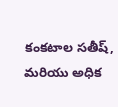కంకటాల సతీష్, మరియు అధిక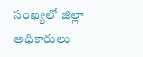సంఖ్యలో జిల్లా అధికారులు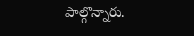పాల్గొన్నారు.